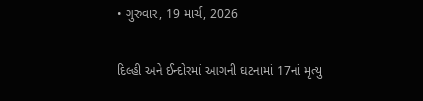• ગુરુવાર, 19 માર્ચ, 2026

દિલ્હી અને ઈન્દોરમાં આગની ઘટનામાં 17નાં મૃત્યુ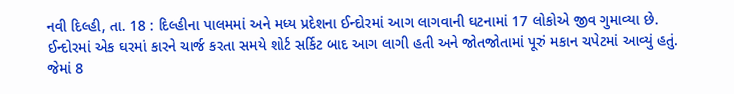નવી દિલ્હી, તા. 18 : દિલ્હીના પાલમમાં અને મધ્ય પ્રદેશના ઈન્દોરમાં આગ લાગવાની ઘટનામાં 17 લોકોએ જીવ ગુમાવ્યા છે. ઈન્દોરમાં એક ઘરમાં કારને ચાર્જ કરતા સમયે શોર્ટ સર્કિટ બાદ આગ લાગી હતી અને જોતજોતામાં પૂરું મકાન ચપેટમાં આવ્યું હતું. જેમાં 8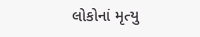લોકોનાં મૃત્યુ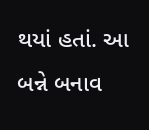થયાં હતાં. આ બન્ને બનાવ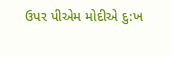ઉપર પીએમ મોદીએ દુ:ખ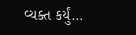વ્યક્ત કર્યું…